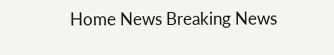Home News Breaking News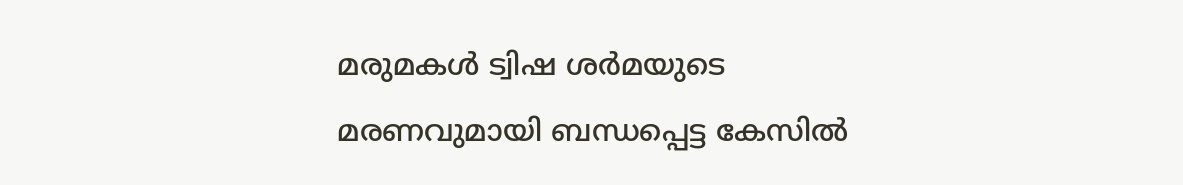മരുമകള്‍ ട്വിഷ ശര്‍മയുടെ മരണവുമായി ബന്ധപ്പെട്ട കേസില്‍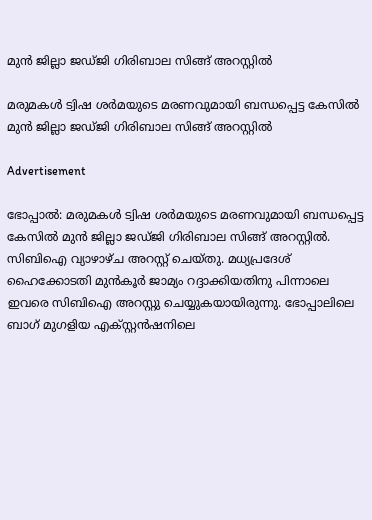മുന്‍ ജില്ലാ ജഡ്ജി ഗിരിബാല സിങ്ങ് അറസ്റ്റില്‍

മരുമകള്‍ ട്വിഷ ശര്‍മയുടെ മരണവുമായി ബന്ധപ്പെട്ട കേസില്‍ മുന്‍ ജില്ലാ ജഡ്ജി ഗിരിബാല സിങ്ങ് അറസ്റ്റില്‍

Advertisement

ഭോപ്പാല്‍: മരുമകള്‍ ട്വിഷ ശര്‍മയുടെ മരണവുമായി ബന്ധപ്പെട്ട കേസില്‍ മുന്‍ ജില്ലാ ജഡ്ജി ഗിരിബാല സിങ്ങ് അറസ്റ്റില്‍. സിബിഐ വ്യാഴാഴ്ച അറസ്റ്റ് ചെയ്തു. മധ്യപ്രദേശ് ഹൈക്കോടതി മുന്‍കൂര്‍ ജാമ്യം റദ്ദാക്കിയതിനു പിന്നാലെ ഇവരെ സിബിഐ അറസ്റ്റു ചെയ്യുകയായിരുന്നു. ഭോപ്പാലിലെ ബാഗ് മുഗളിയ എക്സ്റ്റന്‍ഷനിലെ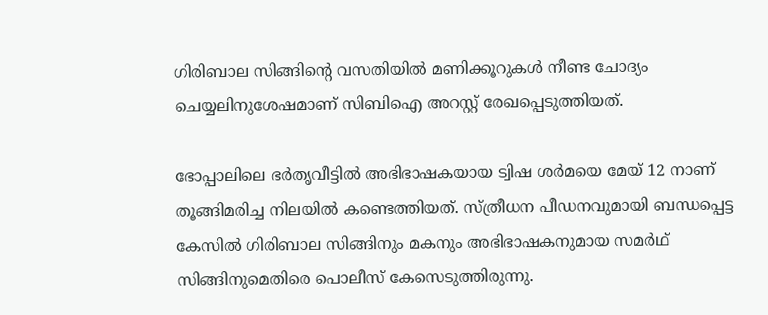ഗിരിബാല സിങ്ങിന്റെ വസതിയില്‍ മണിക്കൂറുകള്‍ നീണ്ട ചോദ്യം ചെയ്യലിനുശേഷമാണ് സിബിഐ അറസ്റ്റ് രേഖപ്പെടുത്തിയത്.

ഭോപ്പാലിലെ ഭര്‍തൃവീട്ടില്‍ അഭിഭാഷകയായ ട്വിഷ ശര്‍മയെ മേയ് 12 നാണ് തൂങ്ങിമരിച്ച നിലയില്‍ കണ്ടെത്തിയത്. സ്ത്രീധന പീഡനവുമായി ബന്ധപ്പെട്ട കേസില്‍ ഗിരിബാല സിങ്ങിനും മകനും അഭിഭാഷകനുമായ സമര്‍ഥ് സിങ്ങിനുമെതിരെ പൊലീസ് കേസെടുത്തിരുന്നു.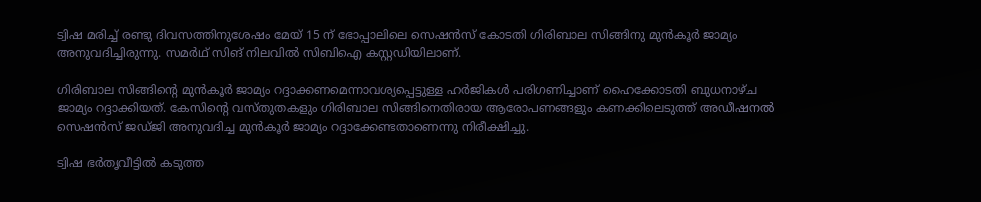ട്വിഷ മരിച്ച് രണ്ടു ദിവസത്തിനുശേഷം മേയ് 15 ന് ഭോപ്പാലിലെ സെഷന്‍സ് കോടതി ഗിരിബാല സിങ്ങിനു മുന്‍കൂര്‍ ജാമ്യം അനുവദിച്ചിരുന്നു. സമര്‍ഥ് സിങ് നിലവില്‍ സിബിഐ കസ്റ്റഡിയിലാണ്.

ഗിരിബാല സിങ്ങിന്റെ മുന്‍കൂര്‍ ജാമ്യം റദ്ദാക്കണമെന്നാവശ്യപ്പെട്ടുള്ള ഹര്‍ജികള്‍ പരിഗണിച്ചാണ് ഹൈക്കോടതി ബുധനാഴ്ച ജാമ്യം റദ്ദാക്കിയത്. കേസിന്റെ വസ്തുതകളും ഗിരിബാല സിങ്ങിനെതിരായ ആരോപണങ്ങളും കണക്കിലെടുത്ത് അഡീഷനല്‍ സെഷന്‍സ് ജഡ്ജി അനുവദിച്ച മുന്‍കൂര്‍ ജാമ്യം റദ്ദാക്കേണ്ടതാണെന്നു നിരീക്ഷിച്ചു.

ട്വിഷ ഭര്‍തൃവീട്ടില്‍ കടുത്ത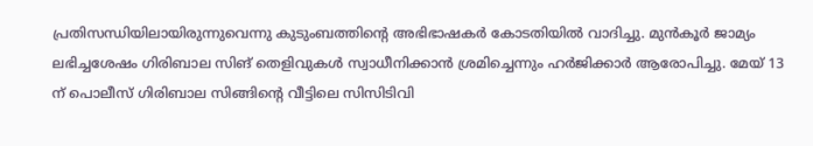പ്രതിസന്ധിയിലായിരുന്നുവെന്നു കുടുംബത്തിന്റെ അഭിഭാഷകര്‍ കോടതിയില്‍ വാദിച്ചു. മുന്‍കൂര്‍ ജാമ്യം ലഭിച്ചശേഷം ഗിരിബാല സിങ് തെളിവുകള്‍ സ്വാധീനിക്കാന്‍ ശ്രമിച്ചെന്നും ഹര്‍ജിക്കാര്‍ ആരോപിച്ചു. മേയ് 13 ന് പൊലീസ് ഗിരിബാല സിങ്ങിന്റെ വീട്ടിലെ സിസിടിവി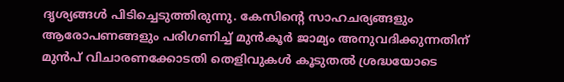ദൃശ്യങ്ങള്‍ പിടിച്ചെടുത്തിരുന്നു. കേസിന്റെ സാഹചര്യങ്ങളും ആരോപണങ്ങളും പരിഗണിച്ച് മുന്‍കൂര്‍ ജാമ്യം അനുവദിക്കുന്നതിന് മുന്‍പ് വിചാരണക്കോടതി തെളിവുകള്‍ കൂടുതല്‍ ശ്രദ്ധയോടെ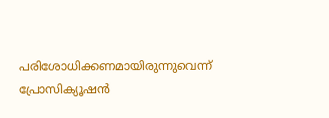പരിശോധിക്കണമായിരുന്നുവെന്ന് പ്രോസിക്യൂഷന്‍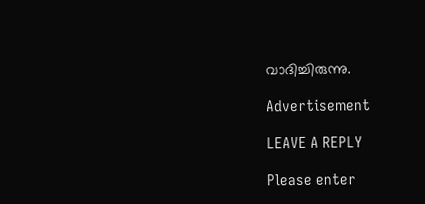വാദിച്ചിരുന്നു.

Advertisement

LEAVE A REPLY

Please enter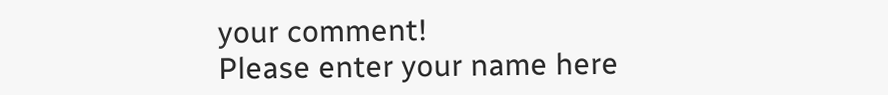your comment!
Please enter your name here